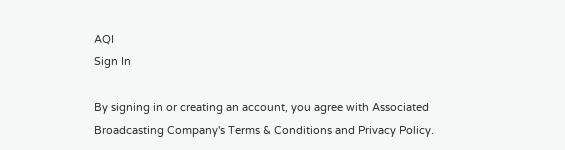AQI
Sign In

By signing in or creating an account, you agree with Associated Broadcasting Company's Terms & Conditions and Privacy Policy.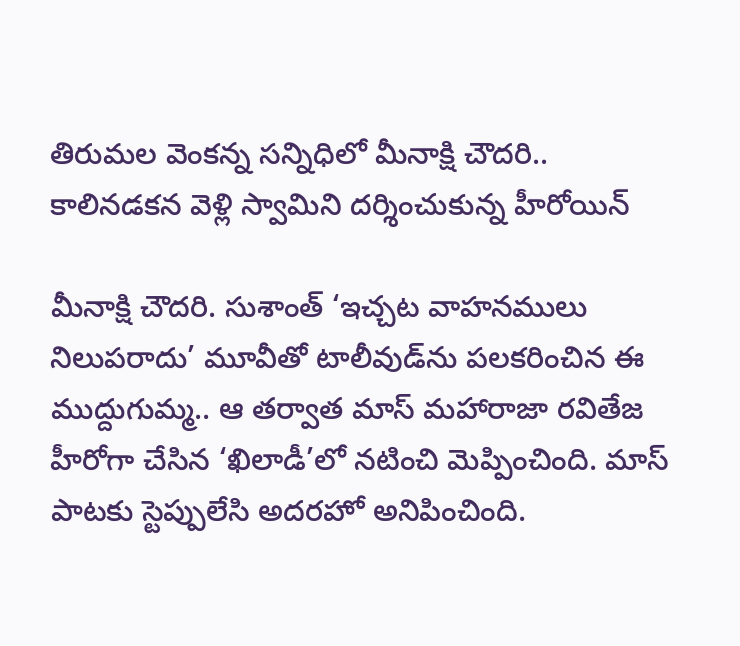తిరుమల వెంకన్న సన్నిధిలో మీనాక్షి చౌదరి.. కాలినడకన వెళ్లి స్వామిని దర్శించుకున్న హీరోయిన్

మీనాక్షి చౌదరి. సుశాంత్ ‘ఇచ్చట వాహనములు నిలుపరాదు’ మూవీతో టాలీవుడ్‌ను పలకరించిన ఈ ముద్దుగుమ్మ.. ఆ తర్వాత మాస్ మహారాజా రవితేజ హీరోగా చేసిన ‘ఖిలాడీ’లో నటించి మెప్పించింది. మాస్ పాటకు స్టెప్పులేసి అదరహో అనిపించింది.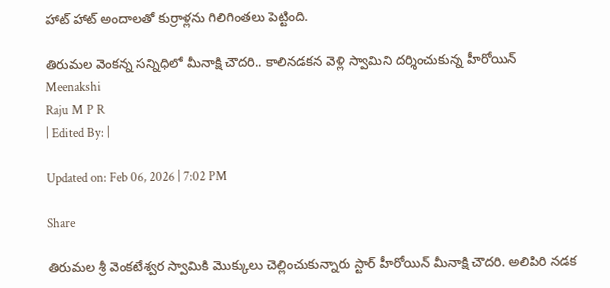హాట్ హాట్ అందాలతో కుర్రాళ్లను గిలిగింతలు పెట్టింది.

తిరుమల వెంకన్న సన్నిధిలో మీనాక్షి చౌదరి.. కాలినడకన వెళ్లి స్వామిని దర్శించుకున్న హీరోయిన్
Meenakshi
Raju M P R
| Edited By: |

Updated on: Feb 06, 2026 | 7:02 PM

Share

తిరుమల శ్రీ వెంకటేశ్వర స్వామికి మొక్కులు చెల్లించుకున్నారు స్టార్ హీరోయిన్ మీనాక్షి చౌదరి. అలిపిరి నడక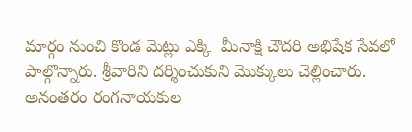మార్గం నుంచి కొండ మెట్లు ఎక్కి  మీనాక్షి చౌదరి అభిషేక సేవలో పాల్గొన్నారు. శ్రీవారిని దర్శించుకుని మొక్కులు చెల్లించారు. అనంతరం రంగనాయకుల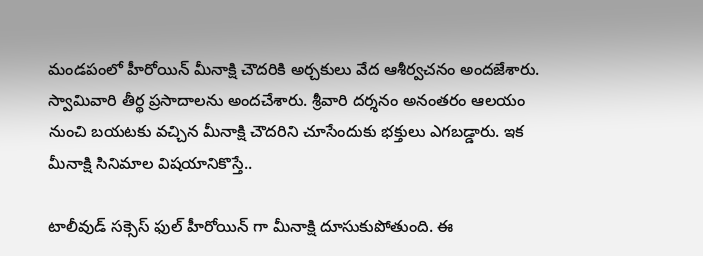మండపంలో హీరోయిన్ మీనాక్షి చౌదరికి అర్చకులు వేద ఆశీర్వచనం అందజేశారు. స్వామివారి తీర్థ ప్రసాదాలను అందచేశారు. శ్రీవారి దర్శనం అనంతరం ఆలయం నుంచి బయటకు వచ్చిన మీనాక్షి చౌదరిని చూసేందుకు భక్తులు ఎగబడ్డారు. ఇక మీనాక్షి సినిమాల విషయానికొస్తే..

టాలీవుడ్ సక్సెస్ ఫుల్ హీరోయిన్ గా మీనాక్షి దూసుకుపోతుంది. ఈ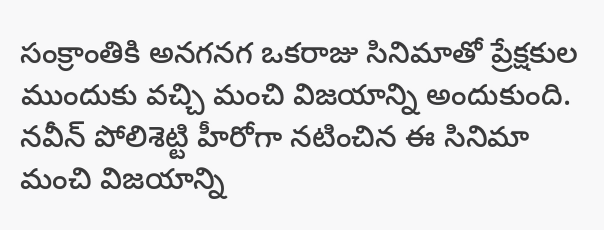సంక్రాంతికి అనగనగ ఒకరాజు సినిమాతో ప్రేక్షకుల ముందుకు వచ్చి మంచి విజయాన్ని అందుకుంది. నవీన్ పోలిశెట్టి హీరోగా నటించిన ఈ సినిమా మంచి విజయాన్ని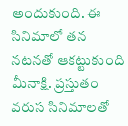అందుకుంది. ఈ సినిమాలో తన నటనతో ఆకట్టుకుంది మీనాక్షి. ప్రస్తుతం వరుస సినిమాలతో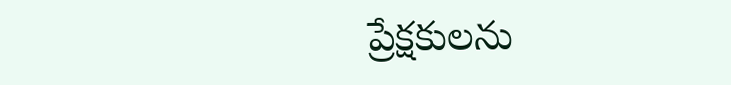ప్రేక్షకులను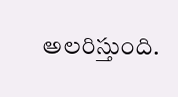అలరిస్తుంది.